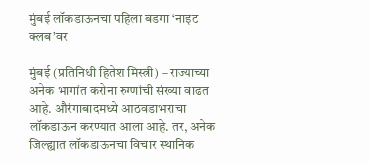मुंबई लॉकडाऊनचा पहिला बडगा ‘नाइट क्लब’वर

मुंबई (प्रतिनिधी हितेश मिस्त्री) – राज्याच्या अनेक भागांत करोना रुग्णांची संख्या वाढत आहे. औरंगाबादमध्ये आठवडाभराचा लॉकडाऊन करण्यात आला आहे. तर, अनेक जिल्ह्यात लॉकडाऊनचा विचार स्थानिक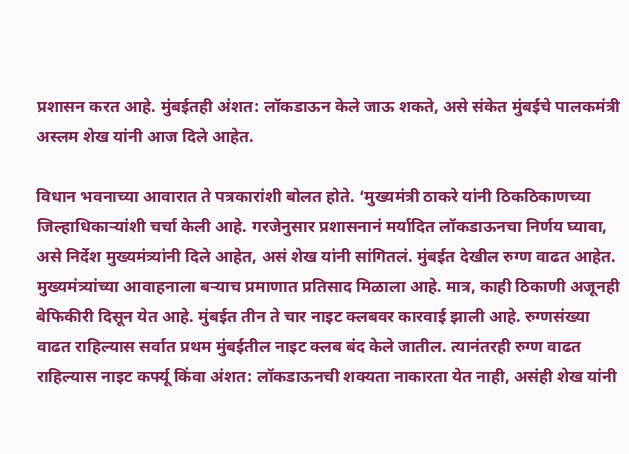प्रशासन करत आहे. मुंबईतही अंशत: लॉकडाऊन केले जाऊ शकते, असे संकेत मुंबईचे पालकमंत्री अस्लम शेख यांनी आज दिले आहेत.

विधान भवनाच्या आवारात ते पत्रकारांशी बोलत होते. ‘मुख्यमंत्री ठाकरे यांनी ठिकठिकाणच्या जिल्हाधिकाऱ्यांशी चर्चा केली आहे. गरजेनुसार प्रशासनानं मर्यादित लॉकडाऊनचा निर्णय घ्यावा, असे निर्देश मुख्यमंत्र्यांनी दिले आहेत, असं शेख यांनी सांगितलं. मुंबईत देखील रुग्ण वाढत आहेत. मुख्यमंत्र्यांच्या आवाहनाला बऱ्याच प्रमाणात प्रतिसाद मिळाला आहे. मात्र, काही ठिकाणी अजूनही बेफिकीरी दिसून येत आहे. मुंबईत तीन ते चार नाइट क्लबवर कारवाई झाली आहे. रुग्णसंख्या वाढत राहिल्यास सर्वात प्रथम मुंबईतील नाइट क्लब बंद केले जातील. त्यानंतरही रुग्ण वाढत राहिल्यास नाइट कर्फ्यू किंवा अंशत: लॉकडाऊनची शक्यता नाकारता येत नाही, असंही शेख यांनी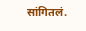सांगितलं.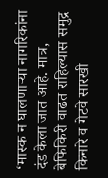‘मास्क न घालणाऱ्या नागरिकांना दंड केला जात आहे. मात्र, बेफिकिरी वाढत राहिल्यास समुद्र किनारे व गेटवे सारखी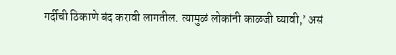गर्दीची ठिकाणे बंद करावी लागतील. त्यामुळं लोकांनी काळजी घ्यावी,’ असं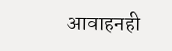आवाहनही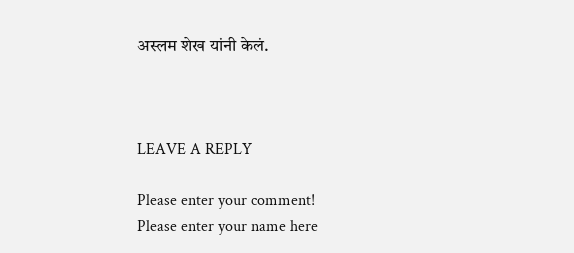अस्लम शेख यांनी केलं.



LEAVE A REPLY

Please enter your comment!
Please enter your name here